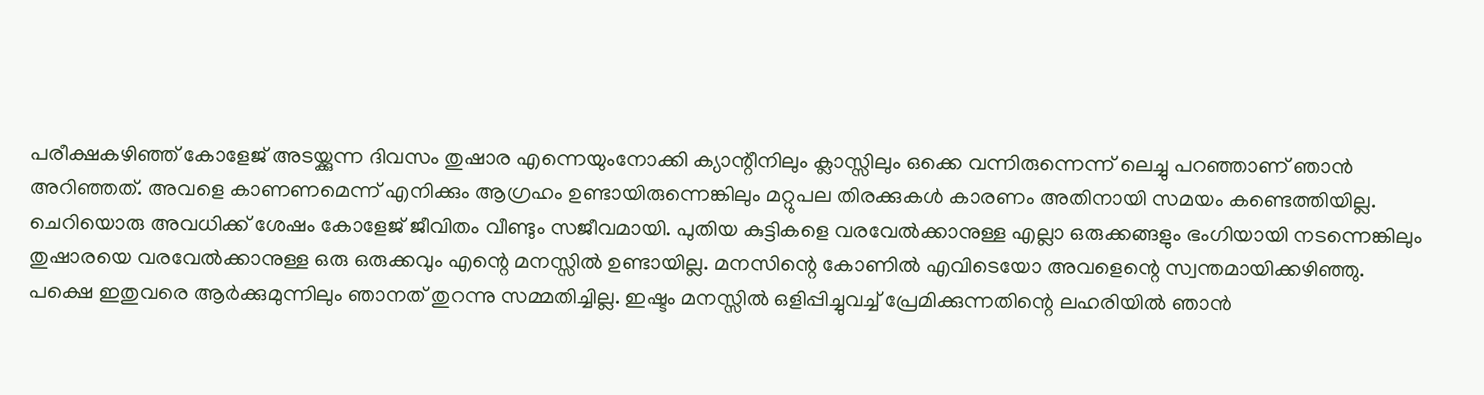പരീക്ഷകഴിഞ്ഞ് കോളേജ് അടയ്ക്കുന്ന ദിവസം തുഷാര എന്നെയുംനോക്കി ക്യാന്റീനിലും ക്ലാസ്സിലും ഒക്കെ വന്നിരുന്നെന്ന് ലെച്ചു പറഞ്ഞാണ് ഞാൻ അറിഞ്ഞത്. അവളെ കാണണമെന്ന് എനിക്കും ആഗ്രഹം ഉണ്ടായിരുന്നെങ്കിലും മറ്റുപല തിരക്കുകൾ കാരണം അതിനായി സമയം കണ്ടെത്തിയില്ല. ചെറിയൊരു അവധിക്ക് ശേഷം കോളേജ് ജീവിതം വീണ്ടും സജീവമായി. പുതിയ കുട്ടികളെ വരവേൽക്കാനുള്ള എല്ലാ ഒരുക്കങ്ങളും ഭംഗിയായി നടന്നെങ്കിലും തുഷാരയെ വരവേൽക്കാനുള്ള ഒരു ഒരുക്കവും എന്റെ മനസ്സിൽ ഉണ്ടായില്ല. മനസിന്റെ കോണിൽ എവിടെയോ അവളെന്റെ സ്വന്തമായിക്കഴിഞ്ഞു. പക്ഷെ ഇതുവരെ ആർക്കുമുന്നിലും ഞാനത് തുറന്നു സമ്മതിച്ചില്ല. ഇഷ്ടം മനസ്സിൽ ഒളിപ്പിച്ചുവച്ച് പ്രേമിക്കുന്നതിന്റെ ലഹരിയിൽ ഞാൻ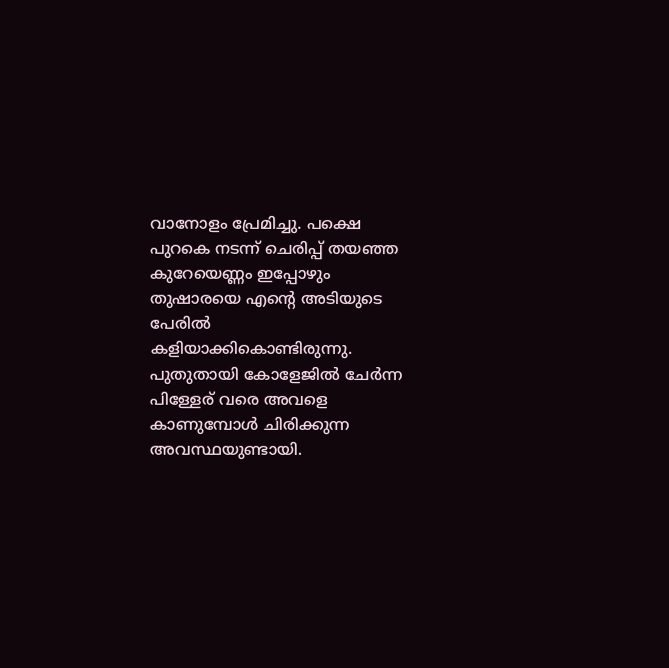വാനോളം പ്രേമിച്ചു. പക്ഷെ പുറകെ നടന്ന് ചെരിപ്പ് തയഞ്ഞ കുറേയെണ്ണം ഇപ്പോഴും തുഷാരയെ എന്റെ അടിയുടെ പേരിൽ കളിയാക്കികൊണ്ടിരുന്നു. പുതുതായി കോളേജിൽ ചേർന്ന പിള്ളേര് വരെ അവളെ കാണുമ്പോൾ ചിരിക്കുന്ന അവസ്ഥയുണ്ടായി.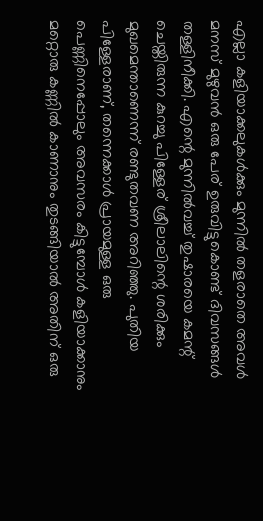എല്ലാ കളിയാക്കലുകൾക്കും മുന്നിൽ തളരാതെ അവൾ മനസ് മുഴുവൻ ഒരു പേര് ഉരുവിട്ടുകൊണ്ട് ദിവസങ്ങൾ തള്ളിനീക്കി. എന്റെ മുന്നിൽവച്ച് തുഷാരയെ കമന്റ് ചെയ്തിരുന്ന കുറച്ചു പിള്ളേര് ശ്രീലാലിന്റെ ശരിക്കും മുഖമെന്താണെന്ന് രണ്ടുതവണ അറിഞ്ഞു. പുതിയ പിള്ളേരാണ്, തന്നെക്കാൾ പ്രായമുള്ള ഒരു പെണ്ണിനെപ്പോലും അവസരം കിട്ടുമ്പോൾ കളിയാക്കാനും മറ്റൊരു കണ്ണിൽ കാണാനും തുടങ്ങിയാൽ അതിന് ഒരു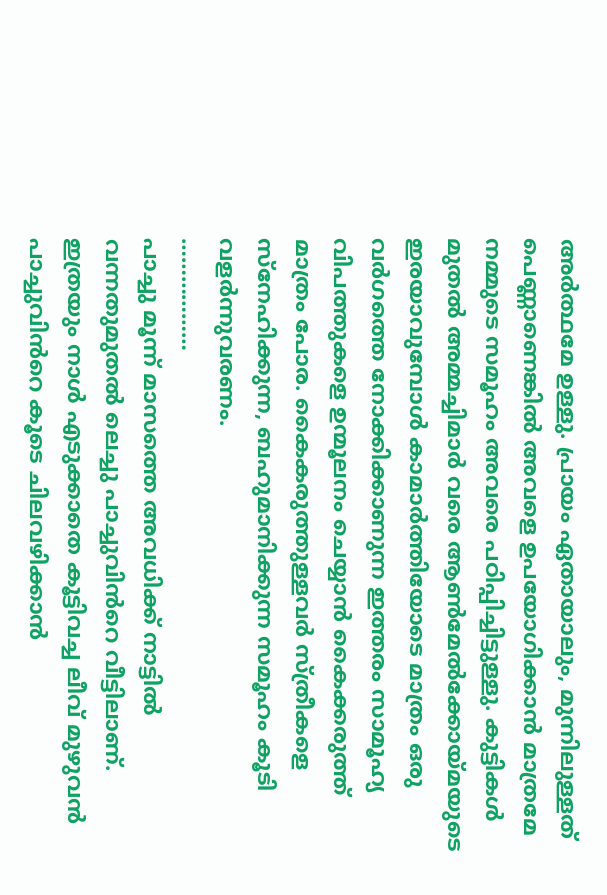അർത്ഥമേ ഉള്ളു. പ്രായം ഏതായാലും, മുന്നിലുള്ളത് പെണ്ണാണെങ്കിൽ അവളെ ഉപയോഗിക്കാൻ മാത്രമേ നമ്മുടെ സമൂഹം അവരെ പഠിപ്പിച്ചിട്ടുള്ളു. കുട്ടികൾ മുതൽ അമ്മച്ചിമാർ വരെ ആൺമേൽക്കോയ്മയുടെ ഇരയാവുമ്പോൾ കാമാർത്തിയോടെ മാത്രം ഒരു വർഗത്തെ നോക്കിക്കാണുന്ന ഇത്തരം സാമൂഹ്യ വിപത്തുകളെ ഉന്മൂലനം ചെയ്യാൻ കൈക്കരുത്ത് മാത്രം പോര. കൈകരുത്തുള്ളവർ സ്ത്രീകളെ സ്നേഹിക്കുന്ന, ബഹുമാനിക്കുന്ന സമൂഹം കൂടി വളർന്നുവരണം.
………………
പാച്ചു മൂന്ന് മാസത്തെ അവധിക്ക് നാട്ടിൽ വന്നതുമുതൽ ലെച്ചു പാച്ചുവിൻറെ വീട്ടിലാണ്. ഇത്രയും നാൾ എടുക്കാതെ കൂട്ടിവച്ച ലീവ് മുഴുവൻ പാച്ചുവിൻറെ കൂടെ ചിലവഴിക്കാൻ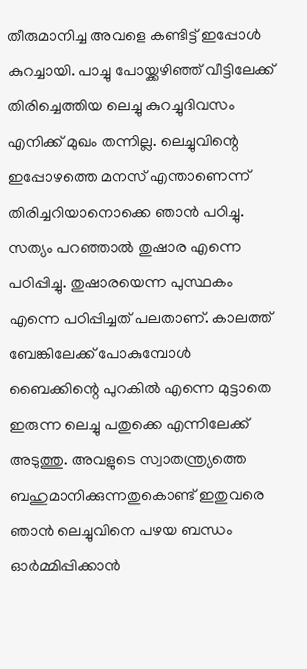തീരുമാനിച്ച അവളെ കണ്ടിട്ട് ഇപ്പോൾ കുറച്ചായി. പാച്ചു പോയ്ക്കഴിഞ്ഞ് വീട്ടിലേക്ക് തിരിച്ചെത്തിയ ലെച്ചു കുറച്ചുദിവസം എനിക്ക് മുഖം തന്നില്ല. ലെച്ചുവിന്റെ ഇപ്പോഴത്തെ മനസ് എന്താണെന്ന് തിരിച്ചറിയാനൊക്കെ ഞാൻ പഠിച്ചു. സത്യം പറഞ്ഞാൽ തുഷാര എന്നെ പഠിപ്പിച്ചു. തുഷാരയെന്ന പുസ്ഥകം എന്നെ പഠിപ്പിച്ചത് പലതാണ്. കാലത്ത് ബേങ്കിലേക്ക് പോകുമ്പോൾ ബൈക്കിന്റെ പുറകിൽ എന്നെ മുട്ടാതെ ഇരുന്ന ലെച്ചു പതുക്കെ എന്നിലേക്ക് അടുത്തു. അവളുടെ സ്വാതന്ത്ര്യത്തെ ബഹുമാനിക്കുന്നതുകൊണ്ട് ഇതുവരെ ഞാൻ ലെച്ചുവിനെ പഴയ ബന്ധം ഓർമ്മിപ്പിക്കാൻ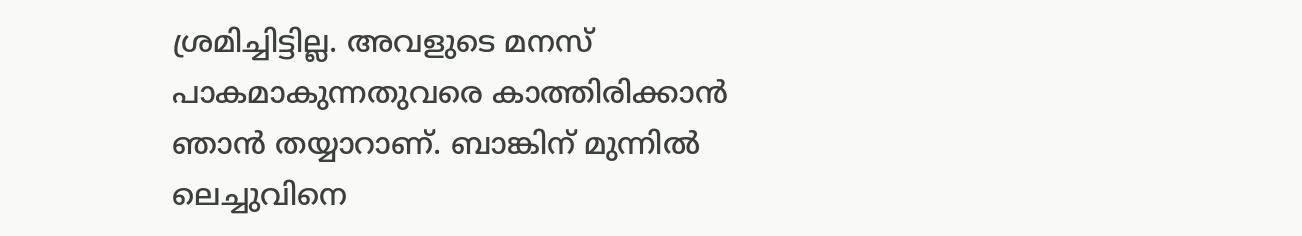ശ്രമിച്ചിട്ടില്ല. അവളുടെ മനസ് പാകമാകുന്നതുവരെ കാത്തിരിക്കാൻ ഞാൻ തയ്യാറാണ്. ബാങ്കിന് മുന്നിൽ ലെച്ചുവിനെ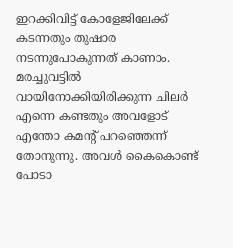ഇറക്കിവിട്ട് കോളേജിലേക്ക് കടന്നതും തുഷാര നടന്നുപോകുന്നത് കാണാം. മരച്ചുവട്ടിൽ വായിനോക്കിയിരിക്കുന്ന ചിലർ എന്നെ കണ്ടതും അവളോട് എന്തോ കമന്റ് പറഞ്ഞെന്ന് തോനുന്നു. അവൾ കൈകൊണ്ട് പോടാ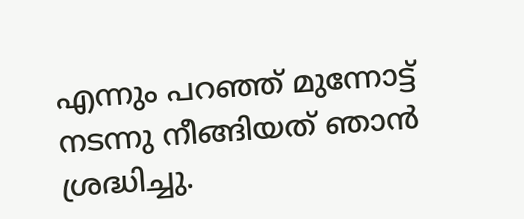എന്നും പറഞ്ഞ് മുന്നോട്ട് നടന്നു നീങ്ങിയത് ഞാൻ ശ്രദ്ധിച്ചു.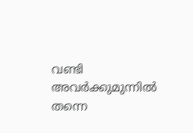വണ്ടി അവർക്കുമുന്നിൽ തന്നെ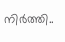നിർത്തി..